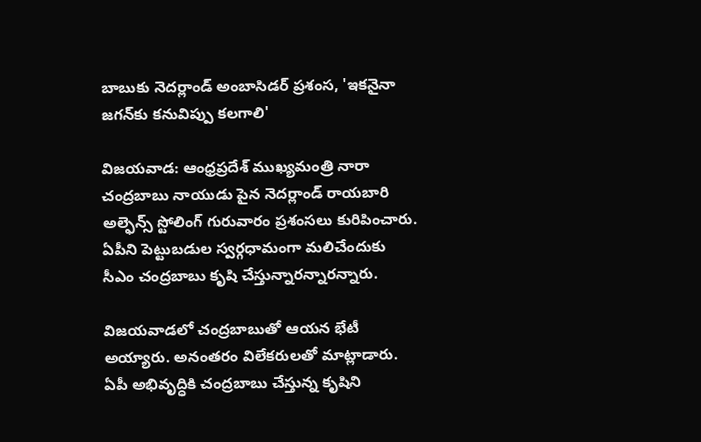బాబుకు నెదర్లాండ్ అంబాసిడర్ ప్రశంస, 'ఇకనైనా జగన్‌కు కనువిప్పు కలగాలి'

విజయవాడ: ఆంధ్రప్రదేశ్ ముఖ్యమంత్రి నారా చంద్రబాబు నాయుడు పైన నెదర్లాండ్ రాయబారి అల్ఫెన్స్ స్టోలింగ్ గురువారం ప్రశంసలు కురిపించారు. ఏపీని పెట్టుబడుల స్వర్గధామంగా మలిచేందుకు సీఎం చంద్రబాబు కృషి చేస్తున్నారన్నారన్నారు.

విజయవాడలో చంద్రబాబుతో ఆయన భేటీ అయ్యారు. అనంతరం విలేకరులతో మాట్లాడారు. ఏపీ అభివృద్ధికి చంద్రబాబు చేస్తున్న కృషిని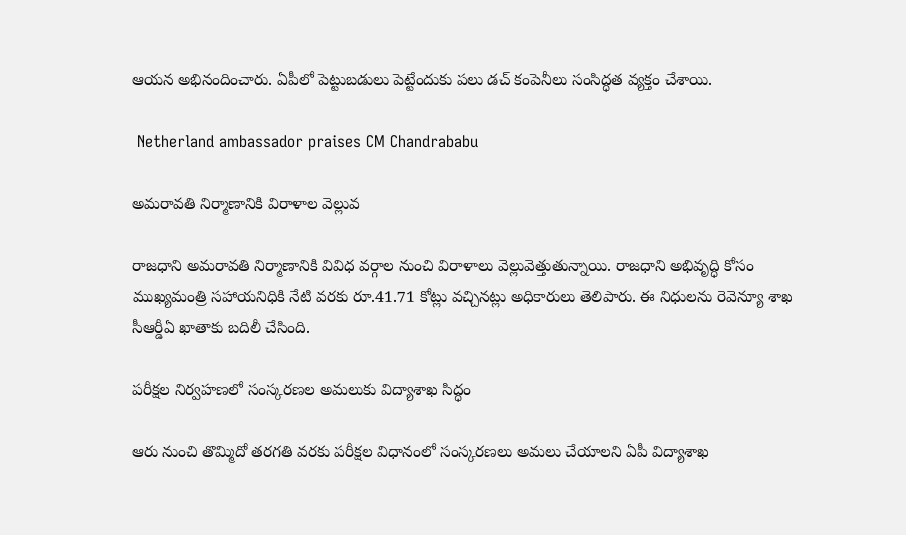ఆయన అభినందించారు. ఏపీలో పెట్టుబడులు పెట్టేందుకు పలు డచ్ కంపెనీలు సంసిద్ధత వ్యక్తం చేశాయి.

 Netherland ambassador praises CM Chandrababu

అమరావతి నిర్మాణానికి విరాళాల వెల్లువ

రాజధాని అమరావతి నిర్మాణానికి వివిధ వర్గాల నుంచి విరాళాలు వెల్లువెత్తుతున్నాయి. రాజధాని అభివృద్ధి కోసం ముఖ్యమంత్రి సహాయనిధికి నేటి వరకు రూ.41.71 కోట్లు వచ్చినట్లు అధికారులు తెలిపారు. ఈ నిధులను రెవెన్యూ శాఖ సీఆర్డీఏ ఖాతాకు బదిలీ చేసింది.

పరీక్షల నిర్వహణలో సంస్కరణల అమలుకు విద్యాశాఖ సిద్ధం

ఆరు నుంచి తొమ్మిదో తరగతి వరకు పరీక్షల విధానంలో సంస్కరణలు అమలు చేయాలని ఏపీ విద్యాశాఖ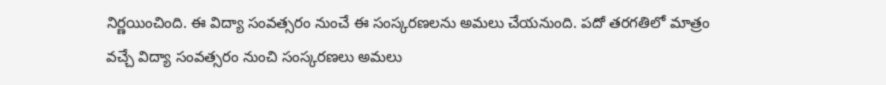నిర్ణయించింది. ఈ విద్యా సంవత్సరం నుంచే ఈ సంస్కరణలను అమలు చేయనుంది. పదో తరగతిలో మాత్రం వచ్చే విద్యా సంవత్సరం నుంచి సంస్కరణలు అమలు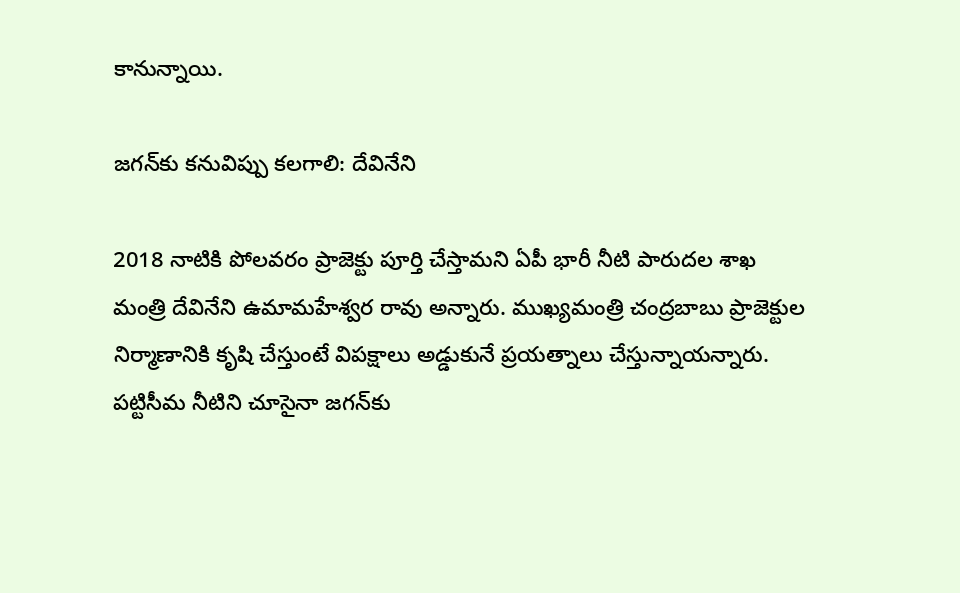కానున్నాయి.

జగన్‌కు కనువిప్పు కలగాలి: దేవినేని

2018 నాటికి పోలవరం ప్రాజెక్టు పూర్తి చేస్తామని ఏపీ భారీ నీటి పారుదల శాఖ మంత్రి దేవినేని ఉమామహేశ్వర రావు అన్నారు. ముఖ్యమంత్రి చంద్రబాబు ప్రాజెక్టుల నిర్మాణానికి కృషి చేస్తుంటే విపక్షాలు అడ్డుకునే ప్రయత్నాలు చేస్తున్నాయన్నారు. పట్టిసీమ నీటిని చూసైనా జగన్‌కు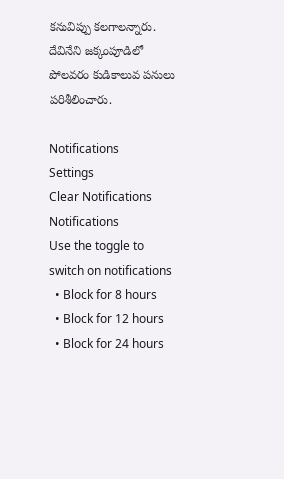కనువిప్పు కలగాలన్నారు. దేవినేని జక్కంపూడిలో పోలవరం కుడికాలువ పనులు పరిశీలించారు.

Notifications
Settings
Clear Notifications
Notifications
Use the toggle to switch on notifications
  • Block for 8 hours
  • Block for 12 hours
  • Block for 24 hours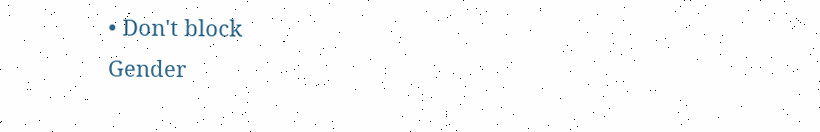• Don't block
Gender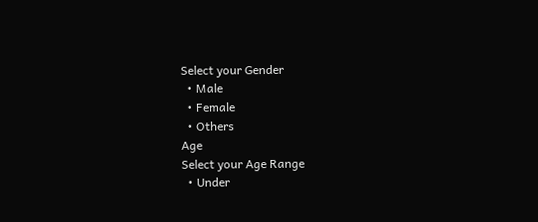Select your Gender
  • Male
  • Female
  • Others
Age
Select your Age Range
  • Under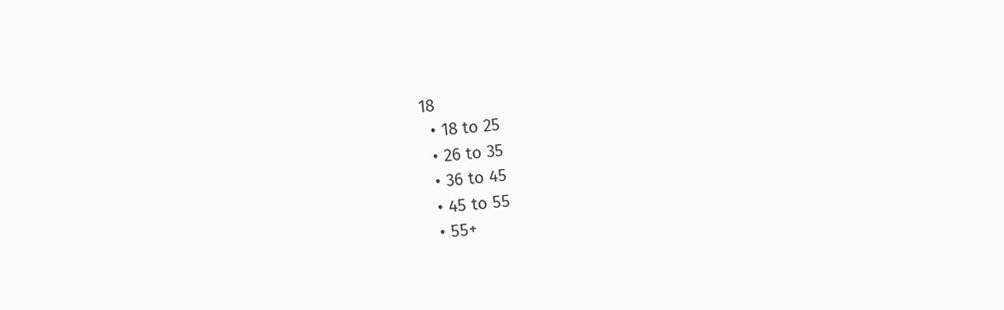18
  • 18 to 25
  • 26 to 35
  • 36 to 45
  • 45 to 55
  • 55+